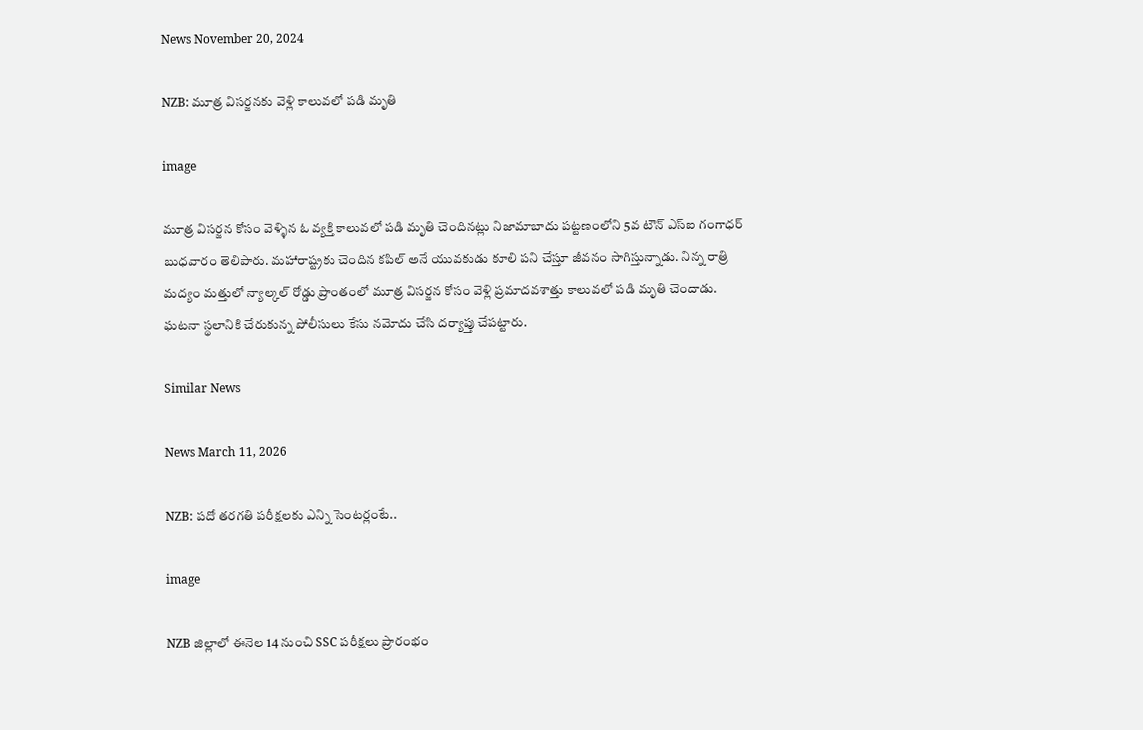News November 20, 2024

NZB: మూత్ర విసర్జనకు వెళ్లి కాలువలో పడి మృతి

image

మూత్ర విసర్జన కోసం వెళ్ళిన ఓ వ్యక్తి కాలువలో పడి మృతి చెందినట్లు నిజామాబాదు పట్టణంలోని 5వ టౌన్ ఎస్ఐ గంగాధర్ బుధవారం తెలిపారు. మహారాష్ట్రకు చెందిన కపిల్ అనే యువకుడు కూలి పని చేస్తూ జీవనం సాగిస్తున్నాడు. నిన్న రాత్రి మద్యం మత్తులో న్యాల్కల్ రోడ్డు ప్రాంతంలో మూత్ర విసర్జన కోసం వెళ్లి ప్రమాదవశాత్తు కాలువలో పడి మృతి చెందాడు. ఘటనా స్థలానికి చేరుకున్న పోలీసులు కేసు నమోదు చేసి దర్యాప్తు చేపట్టారు.

Similar News

News March 11, 2026

NZB: పదో తరగతి పరీక్షలకు ఎన్ని సెంటర్లంటే..

image

NZB జిల్లాలో ఈనెల 14 నుంచి SSC పరీక్షలు ప్రారంభం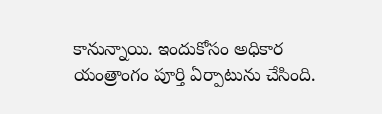కానున్నాయి. ఇందుకోసం అధికార యంత్రాంగం పూర్తి ఏర్పాటును చేసింది.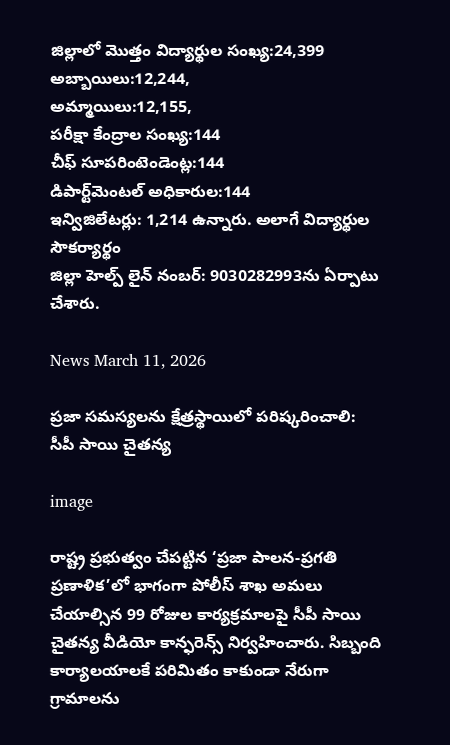జిల్లాలో మొత్తం విద్యార్థుల సంఖ్య:24,399
అబ్బాయిలు:12,244,
అమ్మాయిలు:12,155,
పరీక్షా కేంద్రాల సంఖ్య:144
చీఫ్ సూపరింటెండెంట్ల:144
డిపార్ట్‌మెంటల్ అధికారుల:144
ఇన్విజిలేటర్లు: 1,214 ఉన్నారు. అలాగే విద్యార్థుల సౌకర్యార్థం
జిల్లా హెల్ప్ లైన్ నంబర్: 9030282993ను ఏర్పాటు చేశారు.

News March 11, 2026

ప్రజా సమస్యలను క్షేత్రస్థాయిలో పరిష్కరించాలి: సీపీ సాయి చైతన్య

image

రాష్ట్ర ప్రభుత్వం చేపట్టిన ‘ప్రజా పాలన-ప్రగతి ప్రణాళిక’లో భాగంగా పోలీస్ శాఖ అమలు చేయాల్సిన 99 రోజుల కార్యక్రమాలపై సీపీ సాయి చైతన్య వీడియో కాన్ఫరెన్స్ నిర్వహించారు. సిబ్బంది కార్యాలయాలకే పరిమితం కాకుండా నేరుగా గ్రామాలను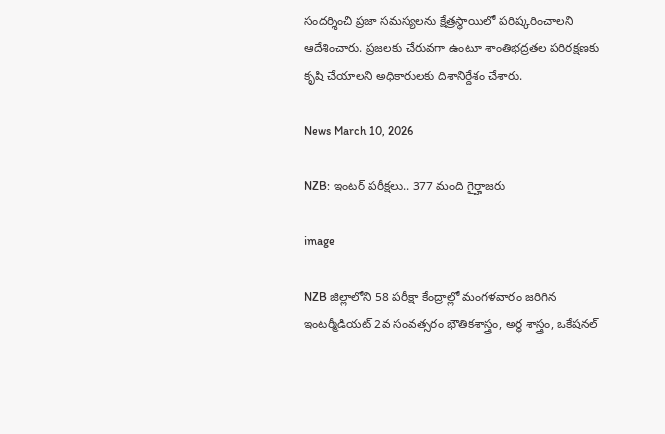సందర్శించి ప్రజా సమస్యలను క్షేత్రస్థాయిలో పరిష్కరించాలని ఆదేశించారు. ప్రజలకు చేరువగా ఉంటూ శాంతిభద్రతల పరిరక్షణకు కృషి చేయాలని అధికారులకు దిశానిర్దేశం చేశారు.

News March 10, 2026

NZB: ఇంటర్ పరీక్షలు.. 377 మంది గైర్హాజరు

image

NZB జిల్లాలోని 58 పరీక్షా కేంద్రాల్లో మంగళవారం జరిగిన ఇంటర్మీడియట్ 2వ సంవత్సరం భౌతికశాస్త్రం, అర్ధ శాస్త్రం, ఒకేషనల్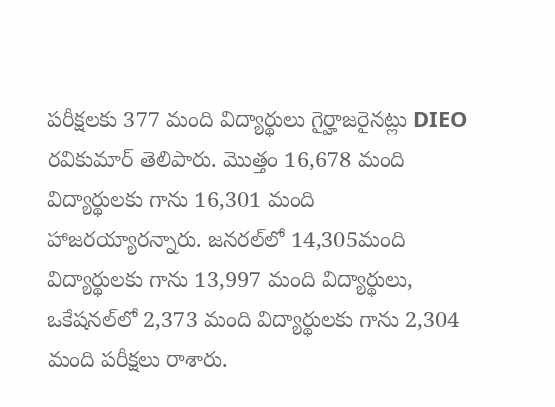పరీక్షలకు 377 మంది విద్యార్థులు గైర్హాజరైనట్లు DIEO రవికుమార్ తెలిపారు. మొత్తం 16,678 మంది విద్యార్థులకు గాను 16,301 మంది హాజరయ్యారన్నారు. జనరల్‌లో 14,305మంది విద్యార్థులకు గాను 13,997 మంది విద్యార్థులు, ఒకేషనల్‌లో 2,373 మంది విద్యార్థులకు గాను 2,304 మంది పరీక్షలు రాశారు.